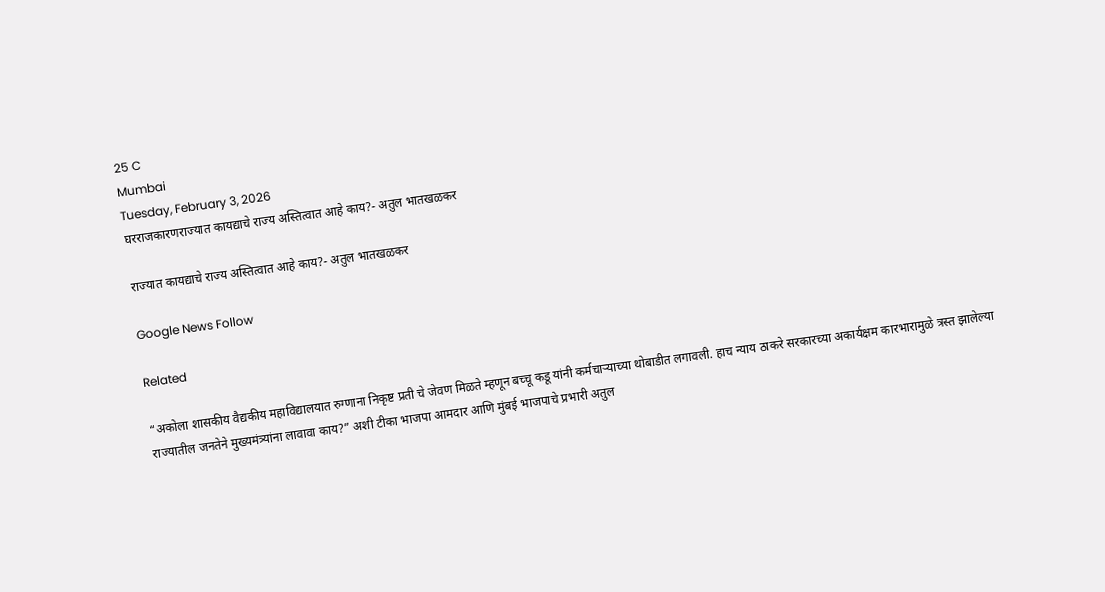25 C
Mumbai
Tuesday, February 3, 2026
घरराजकारणराज्यात कायद्याचे राज्य अस्तित्वात आहे काय?- अतुल भातखळकर

राज्यात कायद्याचे राज्य अस्तित्वात आहे काय?- अतुल भातखळकर

Google News Follow

Related

“अकोला शासकीय वैद्यकीय महाविद्यालयात रुग्णाना निकृष्ट प्रती चे जेवण मिळते म्हणून बच्चू कडू यांनी कर्मचाऱ्याच्या थोबाडीत लगावली. हाच न्याय ठाकरे सरकारच्या अकार्यक्षम कारभारामुळे त्रस्त झालेल्या राज्यातील जनतेने मुख्यमंत्र्यांना लावावा काय?” अशी टीका भाजपा आमदार आणि मुंबई भाजपाचे प्रभारी अतुल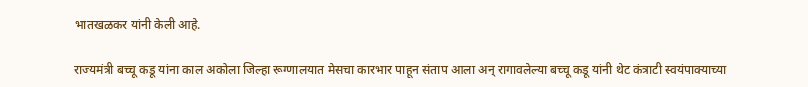भातखळकर यांनी केली आहे.

राज्यमंत्री बच्चू कडू यांना काल अकोला जिल्हा रूग्णालयात मेसचा कारभार पाहून संताप आला अन् रागावलेल्या बच्चू कडू यांनी थेट कंत्राटी स्वयंपाक्याच्या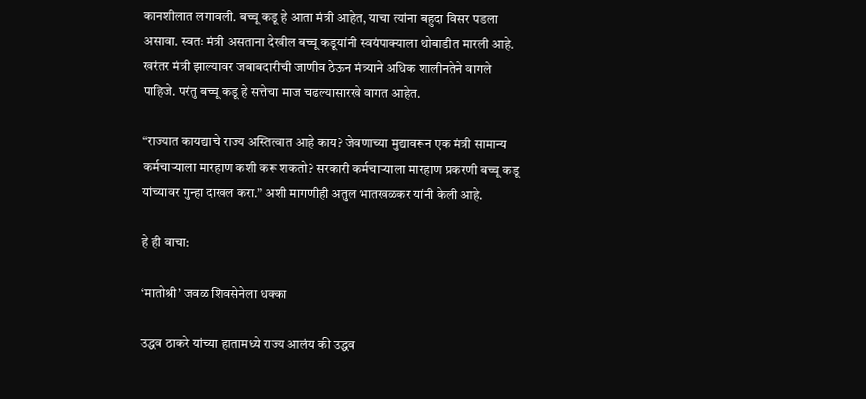कानशीलात लगावली. बच्चू कडू हे आता मंत्री आहेत, याचा त्यांना बहुदा विसर पडला असावा. स्वतः मंत्री असताना देखील बच्चू कडूयांनी स्वयंपाक्याला थोबाडीत मारली आहे. खरंतर मंत्री झाल्यावर जबाबदारीची जाणीव ठेऊन मंत्र्याने अधिक शालीनतेने वागले पाहिजे. परंतु बच्चू कडू हे सत्तेचा माज चढल्यासारखे वागत आहेत.

“राज्यात कायद्याचे राज्य अस्तित्वात आहे काय? जेवणाच्या मुद्यावरून एक मंत्री सामान्य कर्मचाऱ्याला मारहाण कशी करू शकतो? सरकारी कर्मचाऱ्याला मारहाण प्रकरणी बच्चू कडू यांच्यावर गुन्हा दाखल करा.” अशी मागणीही अतुल भातखळकर यांनी केली आहे.

हे ही वाचा:

‘मातोश्री’ जवळ शिवसेनेला धक्का

उद्धव ठाकरे यांच्या हातामध्ये राज्य आलंय की उद्धव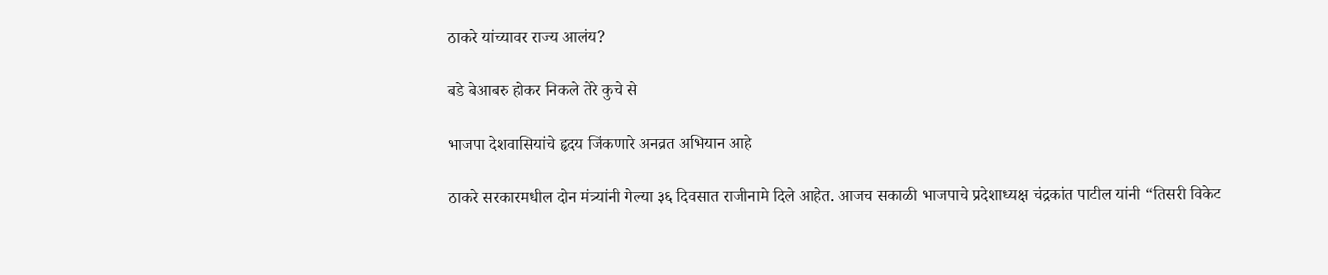ठाकरे यांच्यावर राज्य आलंय?

बडे बेआबरु होकर निकले तेरे कुचे से

भाजपा देशवासियांचे हृदय जिंकणारे अनव्रत अभियान आहे

ठाकरे सरकारमधील दोन मंत्र्यांनी गेल्या ३६ दिवसात राजीनामे दिले आहेत. आजच सकाळी भाजपाचे प्रदेशाध्यक्ष चंद्रकांत पाटील यांनी “तिसरी विकेट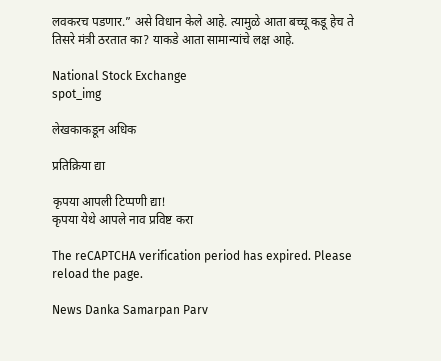लवकरच पडणार.” असे विधान केले आहे. त्यामुळे आता बच्चू कडू हेच ते तिसरे मंत्री ठरतात का? याकडे आता सामान्यांचे लक्ष आहे.

National Stock Exchange
spot_img

लेखकाकडून अधिक

प्रतिक्रिया द्या

कृपया आपली टिप्पणी द्या!
कृपया येथे आपले नाव प्रविष्ट करा

The reCAPTCHA verification period has expired. Please reload the page.

News Danka Samarpan Parv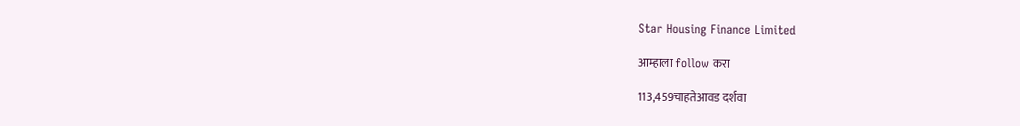Star Housing Finance Limited

आम्हाला follow करा

113,459चाहतेआवड दर्शवा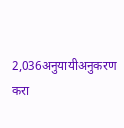2,036अनुयायीअनुकरण करा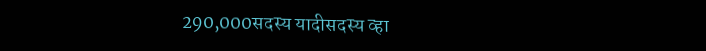290,000सदस्य यादीसदस्य व्हा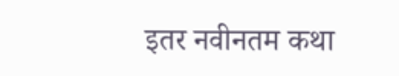इतर नवीनतम कथा